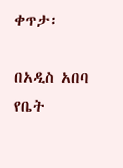ቀጥታ፡

በአዲስ አበባ የቤት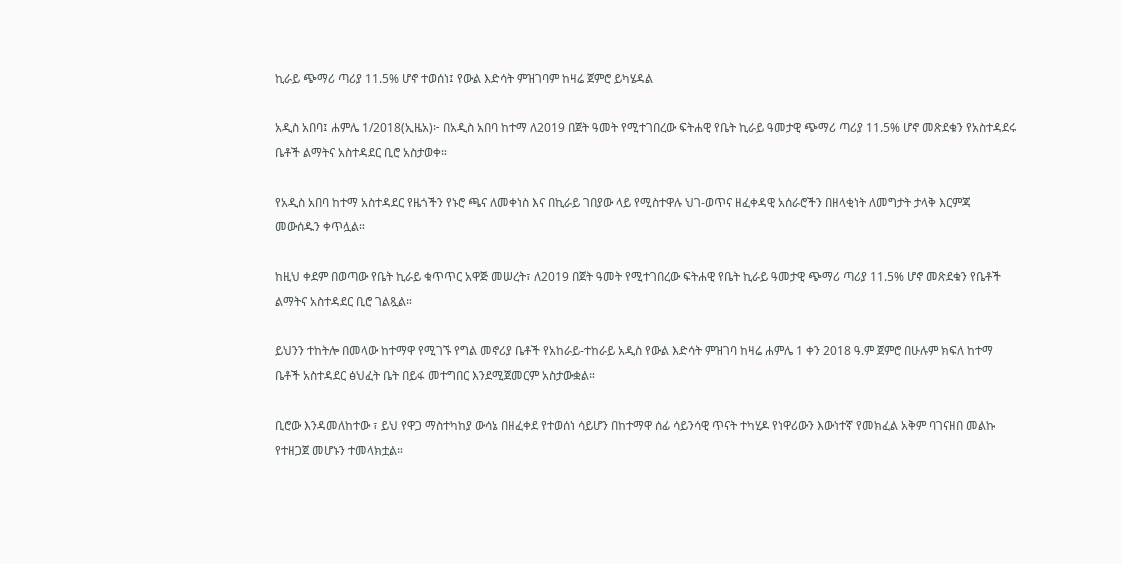ኪራይ ጭማሪ ጣሪያ 11.5% ሆኖ ተወሰነ፤ የውል እድሳት ምዝገባም ከዛሬ ጀምሮ ይካሄዳል

አዲስ አበባ፤ ሐምሌ 1/2018(ኢዜአ)፦ በአዲስ አበባ ከተማ ለ2019 በጀት ዓመት የሚተገበረው ፍትሐዊ የቤት ኪራይ ዓመታዊ ጭማሪ ጣሪያ 11.5% ሆኖ መጽደቁን የአስተዳደሩ ቤቶች ልማትና አስተዳደር ቢሮ አስታወቀ።

የአዲስ አበባ ከተማ አስተዳደር የዜጎችን የኑሮ ጫና ለመቀነስ እና በኪራይ ገበያው ላይ የሚስተዋሉ ህገ-ወጥና ዘፈቀዳዊ አሰራሮችን በዘላቂነት ለመግታት ታላቅ እርምጃ መውሰዱን ቀጥሏል።

ከዚህ ቀደም በወጣው የቤት ኪራይ ቁጥጥር አዋጅ መሠረት፣ ለ2019 በጀት ዓመት የሚተገበረው ፍትሐዊ የቤት ኪራይ ዓመታዊ ጭማሪ ጣሪያ 11.5% ሆኖ መጽደቁን የቤቶች ልማትና አስተዳደር ቢሮ ገልጿል።

ይህንን ተከትሎ በመላው ከተማዋ የሚገኙ የግል መኖሪያ ቤቶች የአከራይ-ተከራይ አዲስ የውል እድሳት ምዝገባ ከዛሬ ሐምሌ 1 ቀን 2018 ዓ.ም ጀምሮ በሁሉም ክፍለ ከተማ ቤቶች አስተዳደር ፅህፈት ቤት በይፋ መተግበር እንደሚጀመርም አስታውቋል።

ቢሮው እንዳመለከተው ፣ ይህ የዋጋ ማስተካከያ ውሳኔ በዘፈቀደ የተወሰነ ሳይሆን በከተማዋ ሰፊ ሳይንሳዊ ጥናት ተካሂዶ የነዋሪውን እውነተኛ የመክፈል አቅም ባገናዘበ መልኩ የተዘጋጀ መሆኑን ተመላክቷል።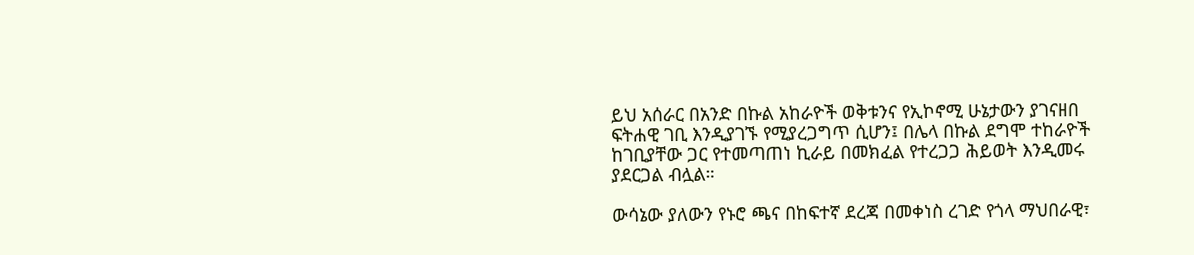ይህ አሰራር በአንድ በኩል አከራዮች ወቅቱንና የኢኮኖሚ ሁኔታውን ያገናዘበ ፍትሐዊ ገቢ እንዲያገኙ የሚያረጋግጥ ሲሆን፤ በሌላ በኩል ደግሞ ተከራዮች ከገቢያቸው ጋር የተመጣጠነ ኪራይ በመክፈል የተረጋጋ ሕይወት እንዲመሩ ያደርጋል ብሏል።

ውሳኔው ያለውን የኑሮ ጫና በከፍተኛ ደረጃ በመቀነስ ረገድ የጎላ ማህበራዊ፣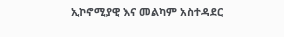ኢኮኖሚያዊ እና መልካም አስተዳደር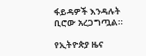ፋይዳዎች እንዳሉት ቢሮው አረጋግጧል።

የኢትዮጵያ ዜና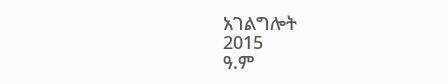አገልግሎት
2015
ዓ.ም